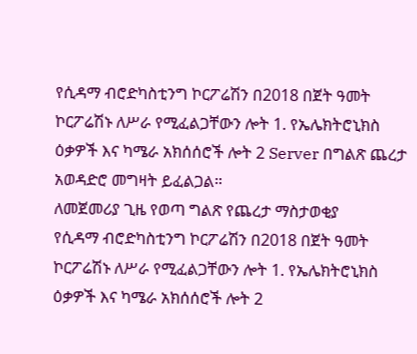የሲዳማ ብሮድካስቲንግ ኮርፖሬሽን በ2018 በጀት ዓመት ኮርፖሬሽኑ ለሥራ የሚፈልጋቸውን ሎት 1. የኤሌክትሮኒክስ ዕቃዎች እና ካሜራ አክሰሰሮች ሎት 2 Server በግልጽ ጨረታ አወዳድሮ መግዛት ይፈልጋል።
ለመጀመሪያ ጊዜ የወጣ ግልጽ የጨረታ ማስታወቂያ
የሲዳማ ብሮድካስቲንግ ኮርፖሬሽን በ2018 በጀት ዓመት ኮርፖሬሽኑ ለሥራ የሚፈልጋቸውን ሎት 1. የኤሌክትሮኒክስ ዕቃዎች እና ካሜራ አክሰሰሮች ሎት 2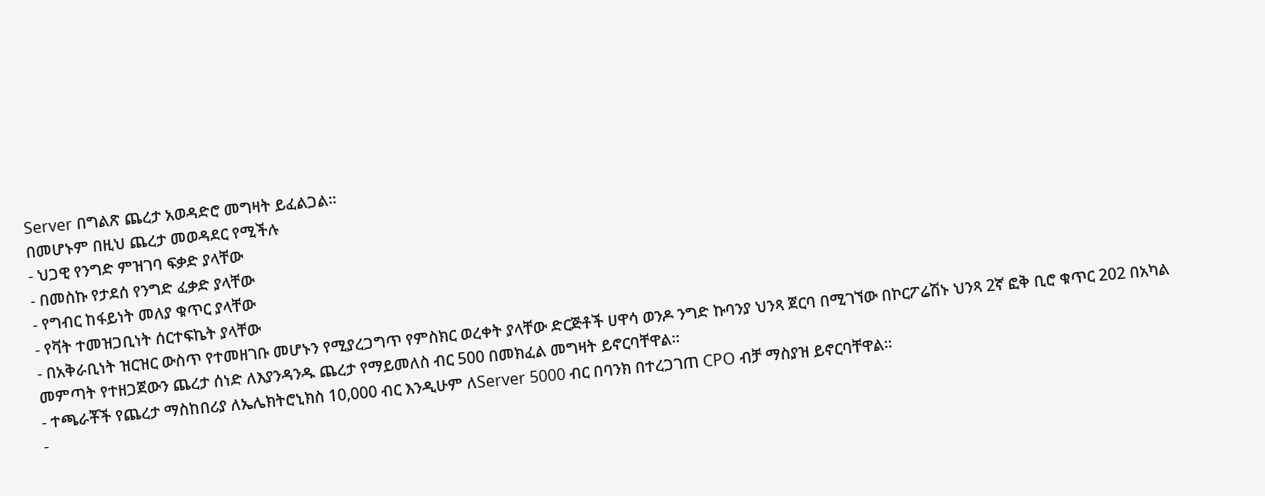Server በግልጽ ጨረታ አወዳድሮ መግዛት ይፈልጋል።
በመሆኑም በዚህ ጨረታ መወዳደር የሚችሉ
- ህጋዊ የንግድ ምዝገባ ፍቃድ ያላቸው
- በመስኩ የታደሰ የንግድ ፈቃድ ያላቸው
- የግብር ከፋይነት መለያ ቁጥር ያላቸው
- የቫት ተመዝጋቢነት ሰርተፍኬት ያላቸው
- በአቅራቢነት ዝርዝር ውስጥ የተመዘገቡ መሆኑን የሚያረጋግጥ የምስክር ወረቀት ያላቸው ድርጅቶች ሀዋሳ ወንዶ ንግድ ኩባንያ ህንጻ ጀርባ በሚገኘው በኮርፖሬሽኑ ህንጻ 2ኛ ፎቅ ቢሮ ቁጥር 202 በአካል መምጣት የተዘጋጀውን ጨረታ ሰነድ ለእያንዳንዱ ጨረታ የማይመለስ ብር 500 በመክፈል መግዛት ይኖርባቸዋል።
- ተጫራቾች የጨረታ ማስከበሪያ ለኤሌክትሮኒክስ 10,000 ብር እንዲሁም ለServer 5000 ብር በባንክ በተረጋገጠ CPO ብቻ ማስያዝ ይኖርባቸዋል።
-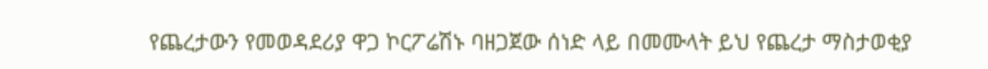የጨረታውን የመወዳደሪያ ዋጋ ኮርፖሬሽኑ ባዘጋጀው ሰነድ ላይ በመሙላት ይህ የጨረታ ማስታወቂያ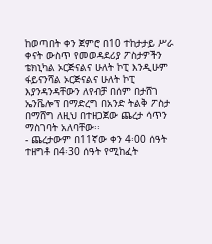ከወጣበት ቀን ጀምሮ በ10 ተከታታይ ሥራ ቀናት ውስጥ የመወዳደሪያ ፖስታዎችን ቴክኒካል ኦርጅናልና ሁለት ኮፒ እንዲሁም ፋይናንሻል ኦርጅናልና ሁለት ኮፒ እያንዳንዳቸውን ለየብቻ በሰም በታሸገ ኤንቬሎፕ በማድረግ በአንድ ትልቅ ፖስታ በማሸግ ለዚህ በተዘጋጀው ጨረታ ሳጥን ማስገባት አለባቸው፡፡
- ጨረታውም በ11ኛው ቀን 4፡00 ሰዓት ተዘግቶ በ4፡30 ሰዓት የሚከፈት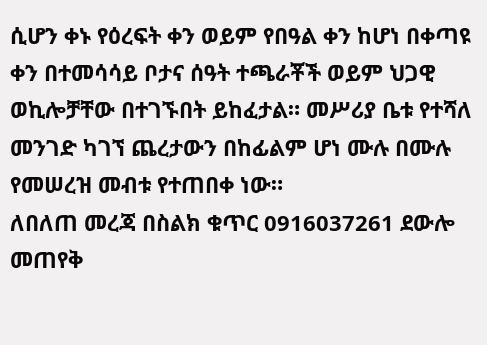ሲሆን ቀኑ የዕረፍት ቀን ወይም የበዓል ቀን ከሆነ በቀጣዩ ቀን በተመሳሳይ ቦታና ሰዓት ተጫራቾች ወይም ህጋዊ ወኪሎቻቸው በተገኙበት ይከፈታል። መሥሪያ ቤቱ የተሻለ መንገድ ካገኘ ጨረታውን በከፊልም ሆነ ሙሉ በሙሉ የመሠረዝ መብቱ የተጠበቀ ነው።
ለበለጠ መረጃ በስልክ ቁጥር 0916037261 ደውሎ መጠየቅ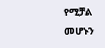የሚቻል መሆኑን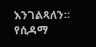እንገልጻለን።
የሲዳማ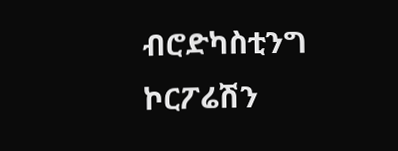ብሮድካስቲንግ ኮርፖሬሽን